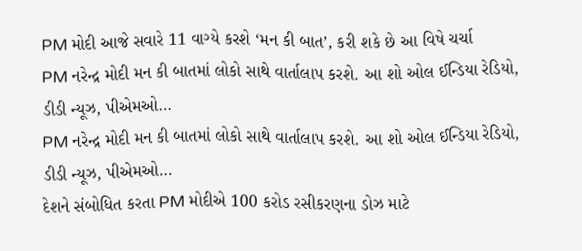PM મોદી આજે સવારે 11 વાગ્યે કરશે ‘મન કી બાત’, કરી શકે છે આ વિષે ચર્ચા
PM નરેન્દ્ર મોદી મન કી બાતમાં લોકો સાથે વાર્તાલાપ કરશે. આ શો ઓલ ઈન્ડિયા રેડિયો, ડીડી ન્યૂઝ, પીએમઓ…
PM નરેન્દ્ર મોદી મન કી બાતમાં લોકો સાથે વાર્તાલાપ કરશે. આ શો ઓલ ઈન્ડિયા રેડિયો, ડીડી ન્યૂઝ, પીએમઓ…
દેશને સંબોધિત કરતા PM મોદીએ 100 કરોડ રસીકરણના ડોઝ માટે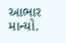આભાર માન્યો.